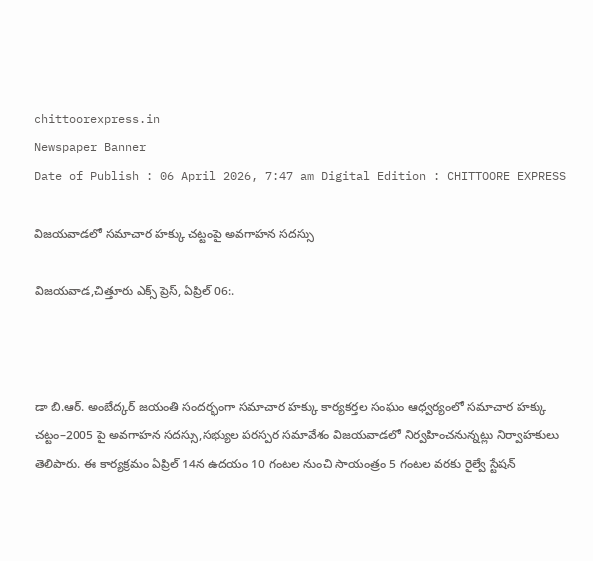chittoorexpress.in
Newspaper Banner
Date of Publish : 06 April 2026, 7:47 am Digital Edition : CHITTOORE EXPRESS

విజయవాడలో సమాచార హక్కు చట్టంపై అవగాహన సదస్సు

విజయవాడ,చిత్తూరు ఎక్స్ ప్రెస్, ఏప్రిల్ 06:.



డా బి.ఆర్. అంబేద్కర్ జయంతి సందర్భంగా సమాచార హక్కు కార్యకర్తల సంఘం ఆధ్వర్యంలో సమాచార హక్కు చట్టం–2005 పై అవగాహన సదస్సు,సభ్యుల పరస్పర సమావేశం విజయవాడలో నిర్వహించనున్నట్లు నిర్వాహకులు తెలిపారు. ఈ కార్యక్రమం ఏప్రిల్ 14న ఉదయం 10 గంటల నుంచి సాయంత్రం 5 గంటల వరకు రైల్వే స్టేషన్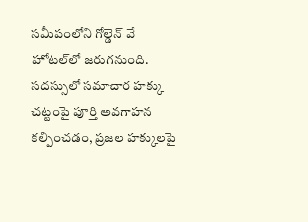సమీపంలోని గోల్డెన్ వే హోటల్‌లో జరుగనుంది. సదస్సులో సమాచార హక్కు చట్టంపై పూర్తి అవగాహన కల్పించడం, ప్రజల హక్కులపై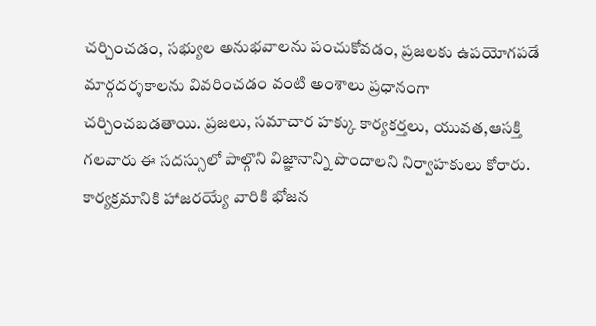చర్చించడం, సభ్యుల అనుభవాలను పంచుకోవడం, ప్రజలకు ఉపయోగపడే మార్గదర్శకాలను వివరించడం వంటి అంశాలు ప్రధానంగా చర్చించబడతాయి. ప్రజలు, సమాచార హక్కు కార్యకర్తలు, యువత,ఆసక్తి గలవారు ఈ సదస్సులో పాల్గొని విజ్ఞానాన్ని పొందాలని నిర్వాహకులు కోరారు. కార్యక్రమానికి హాజరయ్యే వారికి భోజన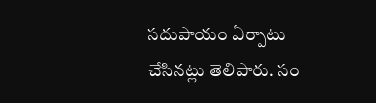సదుపాయం ఏర్పాటు చేసినట్లు తెలిపారు. సం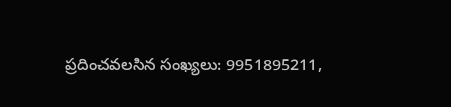ప్రదించవలసిన సంఖ్యలు: 9951895211,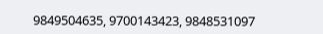9849504635, 9700143423, 9848531097